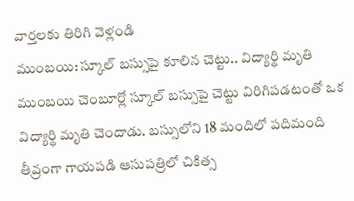వార్తలకు తిరిగి వెళ్లండి
ముంబయి: స్కూల్ బస్సుపై కూలిన చెట్టు.. విద్యార్థి మృతి
ముంబయి చెంబూర్లో స్కూల్ బస్సుపై చెట్టు విరిగిపడటంతో ఒక విద్యార్థి మృతి చెందాడు. బస్సులోని 18 మందిలో పదిమంది తీవ్రంగా గాయపడి ఆసుపత్రిలో చికిత్స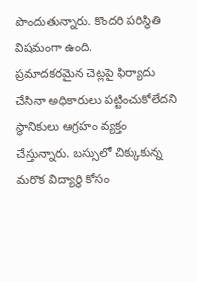పొందుతున్నారు. కొందరి పరిస్థితి విషమంగా ఉంది.
ప్రమాదకరమైన చెట్లపై ఫిర్యాదు చేసినా అధికారులు పట్టించుకోలేదని స్థానికులు ఆగ్రహం వ్యక్తం చేస్తున్నారు. బస్సులో చిక్కుకున్న మరొక విద్యార్థి కోసం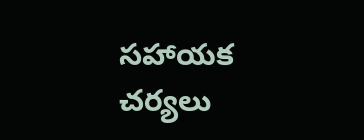సహాయక చర్యలు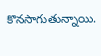కొనసాగుతున్నాయి.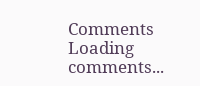Comments
Loading comments...